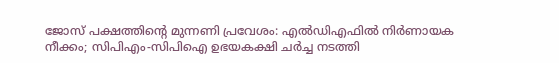ജോസ് പക്ഷത്തിൻ്റെ മുന്നണി പ്രവേശം: എൽഡിഎഫില്‍ നിർണായക നീക്കം; സിപിഎം-സിപിഐ ഉഭയകക്ഷി ചർച്ച നടത്തി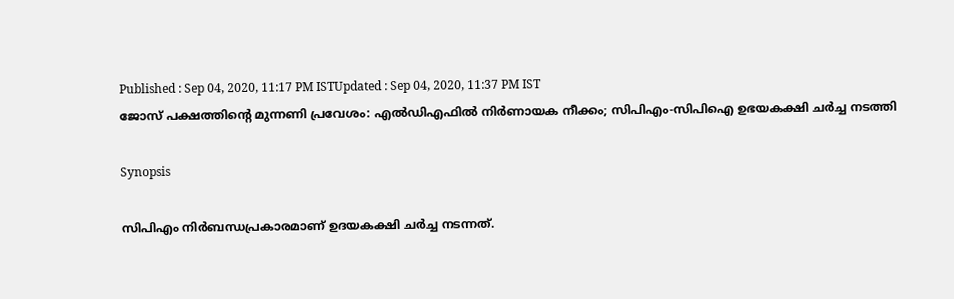Published : Sep 04, 2020, 11:17 PM ISTUpdated : Sep 04, 2020, 11:37 PM IST
ജോസ് പക്ഷത്തിൻ്റെ മുന്നണി പ്രവേശം: എൽഡിഎഫില്‍ നിർണായക നീക്കം; സിപിഎം-സിപിഐ ഉഭയകക്ഷി ചർച്ച നടത്തി

Synopsis

സിപിഎം നിർബന്ധപ്രകാരമാണ് ഉദയകക്ഷി ചർച്ച നടന്നത്.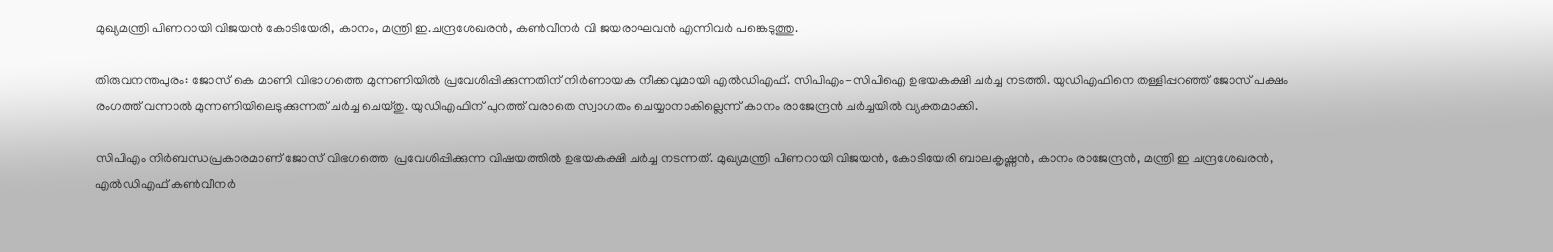മുഖ്യമന്ത്രി പിണറായി വിജയൻ കോടിയേരി, കാനം, മന്ത്രി ഇ.ചന്ദ്രശേഖരൻ, കൺവീനർ വി ജയരാഘവൻ എന്നിവർ പങ്കെടുത്തു.

തിരുവനന്തപുരം: ജോസ് കെ മാണി വിഭാഗത്തെ മുന്നണിയിൽ പ്രവേശിപ്പിക്കുന്നതിന് നിർണായക നീക്കവുമായി എൽഡിഎഫ്. സിപിഎം-സിപിഐ ഉഭയകക്ഷി ചർച്ച നടത്തി. യുഡിഎഫിനെ തള്ളിപ്പറഞ്ഞ് ജോസ് പക്ഷം രംഗത്ത് വന്നാല്‍ മുന്നണിയിലെടുക്കുന്നത് ചര്‍ച്ച ചെയ്തു. യുഡിഎഫിന് പുറത്ത് വരാതെ സ്വാഗതം ചെയ്യാനാകില്ലെന്ന് കാനം രാജേന്ദ്രൻ ചര്‍ച്ചയില്‍ വ്യക്തമാക്കി.

സിപിഎം നിർബന്ധപ്രകാരമാണ് ജോസ് വിഭഗത്തെ  പ്രവേശിപ്പിക്കുന്ന വിഷയത്തില്‍ ഉഭയകക്ഷി ചർച്ച നടന്നത്. മുഖ്യമന്ത്രി പിണറായി വിജയൻ, കോടിയേരി ബാലകൃഷ്ണന്‍, കാനം രാജേന്ദ്രന്‍, മന്ത്രി ഇ ചന്ദ്രശേഖരൻ, എൽഡിഎഫ് കൺവീനർ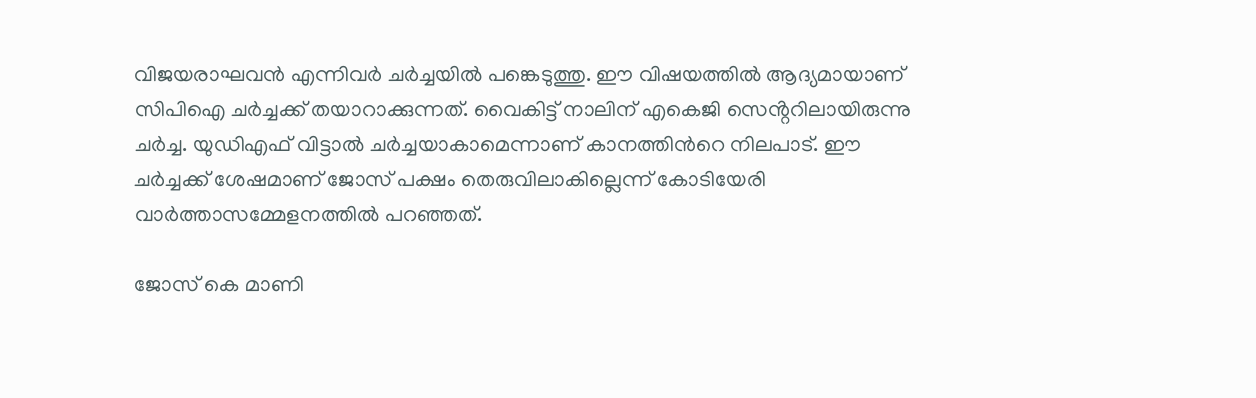വിജയരാഘവൻ എന്നിവർ ചര്‍ച്ചയില്‍ പങ്കെടുത്തു. ഈ വിഷയത്തിൽ ആദ്യമായാണ് സിപിഐ ചർച്ചക്ക് തയാറാക്കുന്നത്. വൈകിട്ട് നാലിന് എകെജി സെൻ്ററിലായിരുന്നു ചർച്ച. യുഡിഎഫ് വിട്ടാൽ ചർച്ചയാകാമെന്നാണ് കാനത്തിന്‍റെ നിലപാട്. ഈ ചർച്ചക്ക് ശേഷമാണ് ജോസ് പക്ഷം തെരുവിലാകില്ലെന്ന് കോടിയേരി വാര്‍ത്താസമ്മേളനത്തില്‍ പറഞ്ഞത്.

ജോസ് കെ മാണി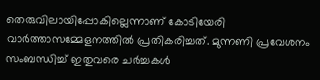തെരുവിലായിപ്പോകില്ലെന്നാണ് കോടിയേരി വാര്‍ത്താസമ്മേളനത്തിൽ പ്രതികരിച്ചത്. മുന്നണി പ്രവേശനം സംബന്ധിച്ച് ഇതുവരെ ചര്‍ച്ചകൾ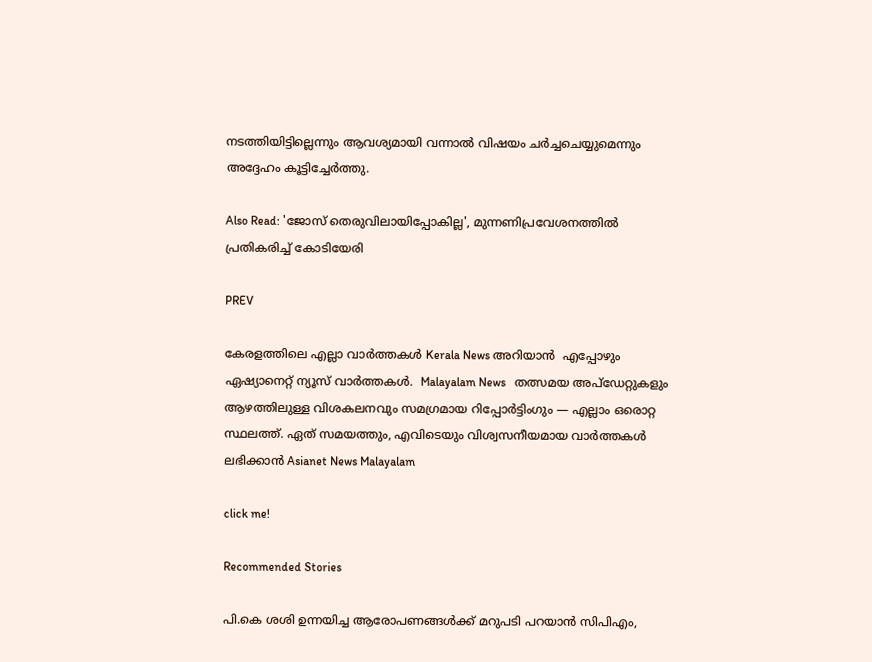നടത്തിയിട്ടില്ലെന്നും ആവശ്യമായി വന്നാൽ വിഷയം ചര്‍ച്ചചെയ്യുമെന്നും അദ്ദേഹം കൂട്ടിച്ചേര്‍ത്തു.

Also Read: 'ജോസ് തെരുവിലായിപ്പോകില്ല', മുന്നണിപ്രവേശനത്തിൽ പ്രതികരിച്ച് കോടിയേരി

PREV

കേരളത്തിലെ എല്ലാ വാർത്തകൾ Kerala News അറിയാൻ  എപ്പോഴും ഏഷ്യാനെറ്റ് ന്യൂസ് വാർത്തകൾ.  Malayalam News   തത്സമയ അപ്‌ഡേറ്റുകളും ആഴത്തിലുള്ള വിശകലനവും സമഗ്രമായ റിപ്പോർട്ടിംഗും — എല്ലാം ഒരൊറ്റ സ്ഥലത്ത്. ഏത് സമയത്തും, എവിടെയും വിശ്വസനീയമായ വാർത്തകൾ ലഭിക്കാൻ Asianet News Malayalam

click me!

Recommended Stories

പി.കെ ശശി ഉന്നയിച്ച ആരോപണങ്ങൾക്ക് മറുപടി പറയാൻ സിപിഎം,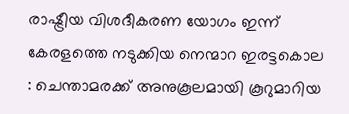രാഷ്ട്രീയ വിശദീകരണ യോഗം ഇന്ന്
കേരളത്തെ നടുക്കിയ നെന്മാറ ഇരട്ടകൊല : ചെന്താമരക്ക് അനുകൂലമായി കൂറുമാറിയ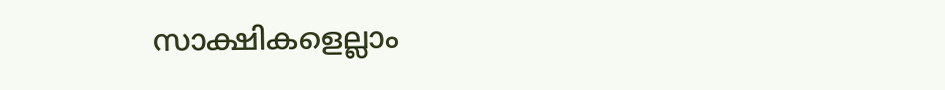സാക്ഷികളെല്ലാം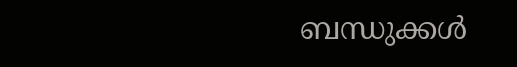ബന്ധുക്കൾ